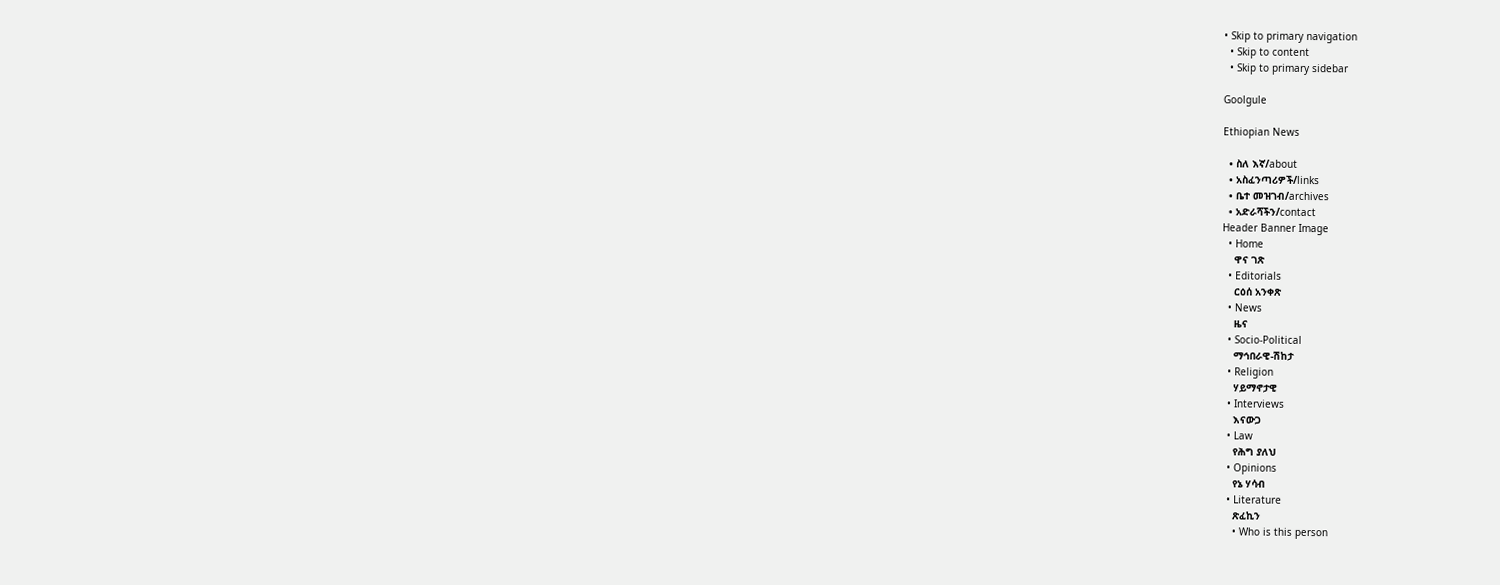• Skip to primary navigation
  • Skip to content
  • Skip to primary sidebar

Goolgule

Ethiopian News

  • ስለ እኛ/about
  • አስፈንጣሪዎች/links
  • ቤተ መዝገብ/archives
  • አድራሻችን/contact
Header Banner Image
  • Home
    ዋና ገጽ
  • Editorials
    ርዕሰ አንቀጽ
  • News
    ዜና
  • Socio-Political
    ማኅበራዊ-ሽከታ
  • Religion
    ሃይማኖታዊ
  • Interviews
    እናውጋ
  • Law
    የሕግ ያለህ
  • Opinions
    የኔ ሃሳብ
  • Literature
    ጽፈኪን
    • Who is this person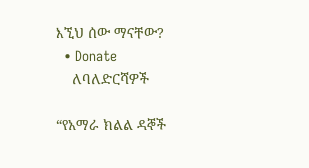እኚህ ሰው ማናቸው?
  • Donate
    ለባለድርሻዎች

“የአማራ ክልል ዳኞች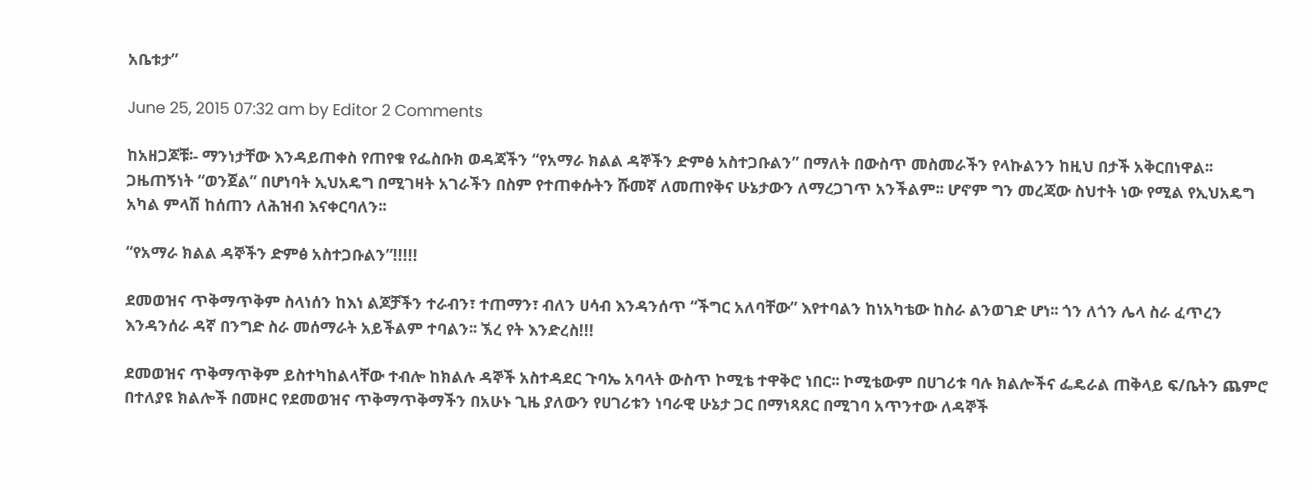አቤቱታ”

June 25, 2015 07:32 am by Editor 2 Comments

ከአዘጋጆቹ፡- ማንነታቸው እንዳይጠቀስ የጠየቁ የፌስቡክ ወዳጃችን “የአማራ ክልል ዳኞችን ድምፅ አስተጋቡልን” በማለት በውስጥ መስመራችን የላኩልንን ከዚህ በታች አቅርበነዋል፡፡ ጋዜጠኝነት “ወንጀል” በሆነባት ኢህአዴግ በሚገዛት አገራችን በስም የተጠቀሱትን ሹመኛ ለመጠየቅና ሁኔታውን ለማረጋገጥ አንችልም፡፡ ሆኖም ግን መረጃው ስህተት ነው የሚል የኢህአዴግ አካል ምላሽ ከሰጠን ለሕዝብ እናቀርባለን፡፡

“የአማራ ክልል ዳኞችን ድምፅ አስተጋቡልን”!!!!!

ደመወዝና ጥቅማጥቅም ስላነሰን ከእነ ልጆቻችን ተራብን፣ ተጠማን፣ ብለን ሀሳብ እንዳንሰጥ “ችግር አለባቸው” እየተባልን ከነአካቴው ከስራ ልንወገድ ሆነ፡፡ ጎን ለጎን ሌላ ስራ ፈጥረን እንዳንሰራ ዳኛ በንግድ ስራ መሰማራት አይችልም ተባልን፡፡ ኧረ የት እንድረስ!!!

ደመወዝና ጥቅማጥቅም ይስተካከልላቸው ተብሎ ከክልሉ ዳኞች አስተዳደር ጉባኤ አባላት ውስጥ ኮሚቴ ተዋቅሮ ነበር፡፡ ኮሚቴውም በሀገሪቱ ባሉ ክልሎችና ፌዴራል ጠቅላይ ፍ/ቤትን ጨምሮ በተለያዩ ክልሎች በመዞር የደመወዝና ጥቅማጥቅማችን በአሁኑ ጊዜ ያለውን የሀገሪቱን ነባራዊ ሁኔታ ጋር በማነጻጸር በሚገባ አጥንተው ለዳኞች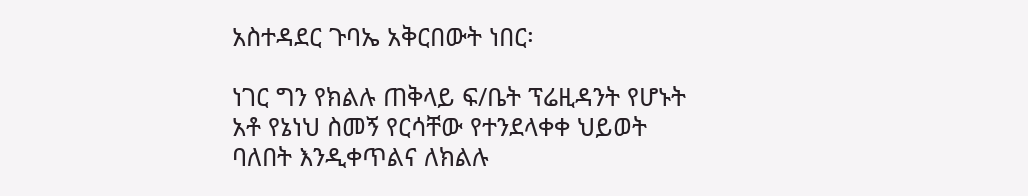አስተዳደር ጉባኤ አቅርበውት ነበር፡

ነገር ግን የክልሉ ጠቅላይ ፍ/ቤት ፕሬዚዳንት የሆኑት አቶ የኔነህ ስመኝ የርሳቸው የተንደላቀቀ ህይወት ባለበት እንዲቀጥልና ለክልሉ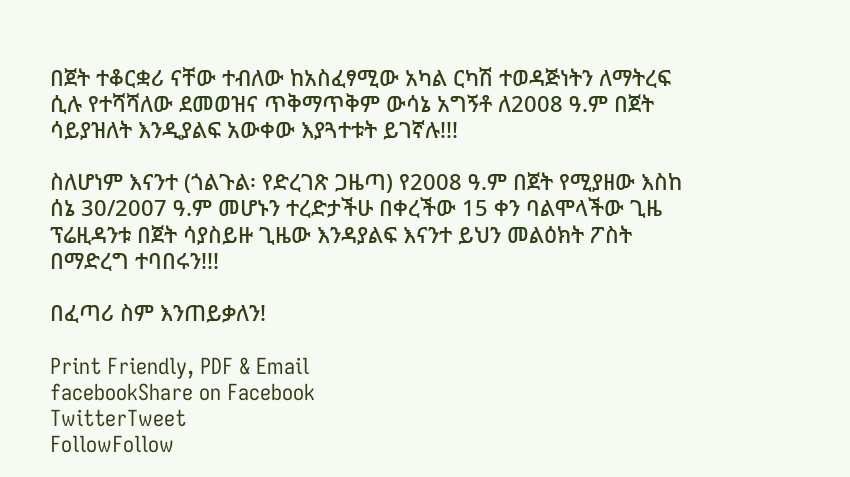በጀት ተቆርቋሪ ናቸው ተብለው ከአስፈፃሚው አካል ርካሽ ተወዳጅነትን ለማትረፍ ሲሉ የተሻሻለው ደመወዝና ጥቅማጥቅም ውሳኔ አግኝቶ ለ2008 ዓ.ም በጀት ሳይያዝለት እንዲያልፍ አውቀው እያጓተቱት ይገኛሉ!!!

ስለሆነም እናንተ (ጎልጉል፡ የድረገጽ ጋዜጣ) የ2008 ዓ.ም በጀት የሚያዘው እስከ ሰኔ 30/2007 ዓ.ም መሆኑን ተረድታችሁ በቀረችው 15 ቀን ባልሞላችው ጊዜ ፕሬዚዳንቱ በጀት ሳያስይዙ ጊዜው እንዳያልፍ እናንተ ይህን መልዕክት ፖስት በማድረግ ተባበሩን!!!

በፈጣሪ ስም እንጠይቃለን!

Print Friendly, PDF & Email
facebookShare on Facebook
TwitterTweet
FollowFollow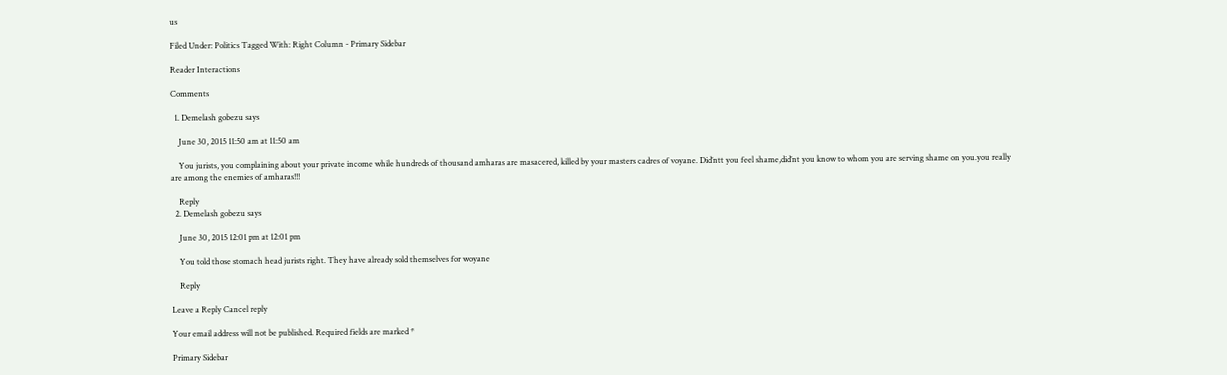us

Filed Under: Politics Tagged With: Right Column - Primary Sidebar

Reader Interactions

Comments

  1. Demelash gobezu says

    June 30, 2015 11:50 am at 11:50 am

    You jurists, you complaining about your private income while hundreds of thousand amharas are masacered, killed by your masters cadres of voyane. Did’ntt you feel shame,did’nt you know to whom you are serving shame on you.you really are among the enemies of amharas!!!

    Reply
  2. Demelash gobezu says

    June 30, 2015 12:01 pm at 12:01 pm

    You told those stomach head jurists right. They have already sold themselves for woyane

    Reply

Leave a Reply Cancel reply

Your email address will not be published. Required fields are marked *

Primary Sidebar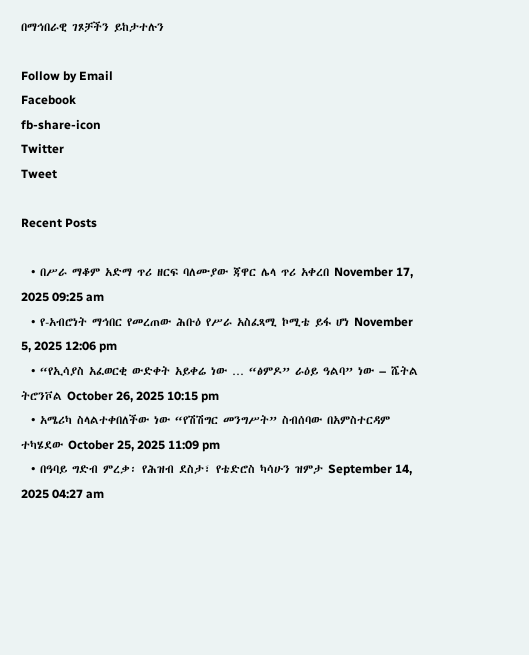በማኅበራዊ ገጾቻችን ይከታተሉን

Follow by Email
Facebook
fb-share-icon
Twitter
Tweet

Recent Posts

  • በሥራ ማቆም አድማ ጥሪ ዘርፍ ባለሙያው ጃዋር ሌላ ጥሪ አቀረበ November 17, 2025 09:25 am
  • የ-አብሮነት ማኅበር የመረጠው ሕቡዕ የሥራ አስፈጻሚ ኮሚቴ ይፋ ሆነ November 5, 2025 12:06 pm
  • “የኢሳያስ አፈወርቂ ውድቀት አይቀሬ ነው … “ፅምዶ” ራዕይ ዓልባ” ነው – ሼትል ትሮንቮል October 26, 2025 10:15 pm
  • አሜሪካ ስላልተቀበለችው ነው “የሽሽግር መንግሥት” ስብሰባው በአምስተርዳም ተካሄደው October 25, 2025 11:09 pm
  • በዓባይ ግድብ ምረቃ፡ የሕዝብ ደስታ፣ የቴድሮስ ካሳሁን ዝምታ September 14, 2025 04:27 am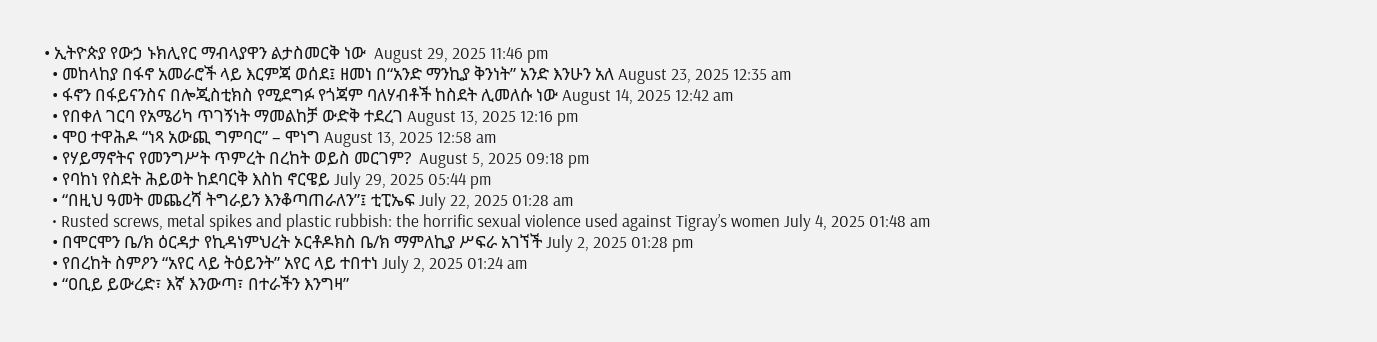• ኢትዮጵያ የውኃ ኑክሊየር ማብላያዋን ልታስመርቅ ነው  August 29, 2025 11:46 pm
  • መከላከያ በፋኖ አመራሮች ላይ እርምጃ ወሰደ፤ ዘመነ በ“አንድ ማንኪያ ቅንነት” አንድ እንሁን አለ August 23, 2025 12:35 am
  • ፋኖን በፋይናንስና በሎጂስቲክስ የሚደግፉ የጎጃም ባለሃብቶች ከስደት ሊመለሱ ነው August 14, 2025 12:42 am
  • የበቀለ ገርባ የአሜሪካ ጥገኝነት ማመልከቻ ውድቅ ተደረገ August 13, 2025 12:16 pm
  • ሞዐ ተዋሕዶ “ነጻ አውጪ ግምባር” – ሞነግ August 13, 2025 12:58 am
  • የሃይማኖትና የመንግሥት ጥምረት በረከት ወይስ መርገም?  August 5, 2025 09:18 pm
  • የባከነ የስደት ሕይወት ከደባርቅ እስከ ኖርዌይ July 29, 2025 05:44 pm
  • “በዚህ ዓመት መጨረሻ ትግራይን እንቆጣጠራለን”፤ ቲፒኤፍ July 22, 2025 01:28 am
  • Rusted screws, metal spikes and plastic rubbish: the horrific sexual violence used against Tigray’s women July 4, 2025 01:48 am
  • በሞርሞን ቤ/ክ ዕርዳታ የኪዳነምህረት ኦርቶዶክስ ቤ/ክ ማምለኪያ ሥፍራ አገኘች July 2, 2025 01:28 pm
  • የበረከት ስምዖን “አየር ላይ ትዕይንት” አየር ላይ ተበተነ July 2, 2025 01:24 am
  • “ዐቢይ ይውረድ፣ እኛ እንውጣ፣ በተራችን እንግዛ”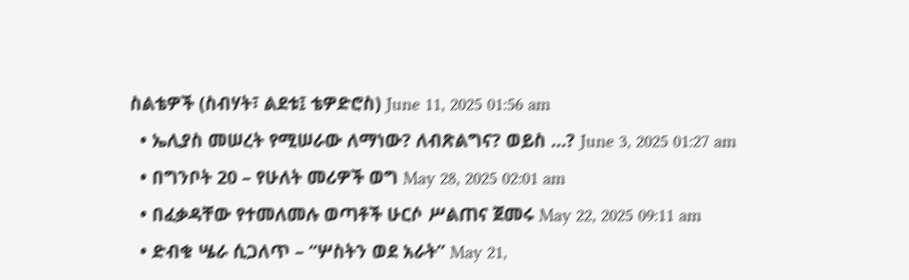ስልቴዎች (ስብሃት፣ ልደቱ፤ ቴዎድሮስ) June 11, 2025 01:56 am
  • ኤሊያስ መሠረት የሚሠራው ለማነው? ለብጽልግና? ወይስ …? June 3, 2025 01:27 am
  • በግንቦት 20 – የሁለት መሪዎች ወግ May 28, 2025 02:01 am
  • በፈቃዳቸው የተመለመሉ ወጣቶች ሁርሶ ሥልጠና ጀመሩ May 22, 2025 09:11 am
  • ድብቁ ሤራ ሲጋለጥ – “ሦስትን ወደ አራት” May 21,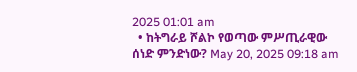2025 01:01 am
  • ከትግራይ ሾልኮ የወጣው ምሥጢራዊው ሰነድ ምንድነው? May 20, 2025 09:18 am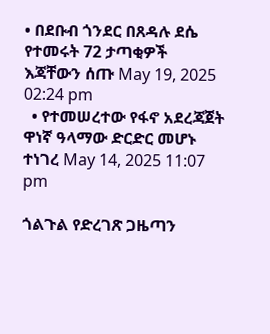• በደቡብ ጎንደር በጸዳሉ ደሴ የተመሩት 72 ታጣቂዎች እጃቸውን ሰጡ May 19, 2025 02:24 pm
  • የተመሠረተው የፋኖ አደረጃጀት ዋነኛ ዓላማው ድርድር መሆኑ ተነገረ May 14, 2025 11:07 pm

ጎልጉል የድረገጽ ጋዜጣን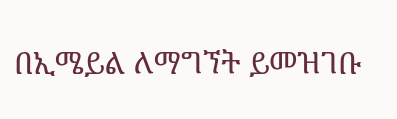በኢሜይል ለማግኘት ይመዝገቡ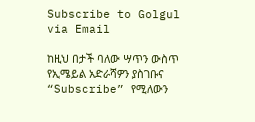Subscribe to Golgul via Email

ከዚህ በታች ባለው ሣጥን ውስጥ የኢሜይል አድራሻዎን ያስገቡና “Subscribe” የሚለውን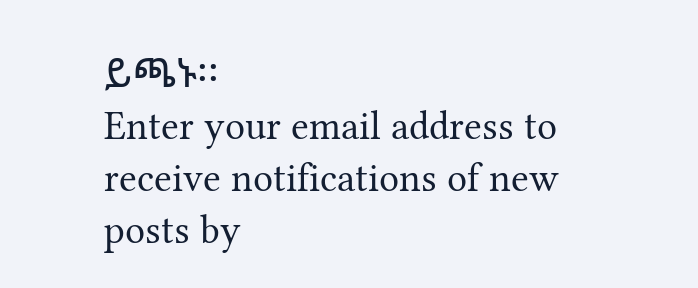ይጫኑ፡፡
Enter your email address to receive notifications of new posts by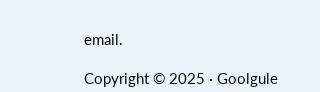email.

Copyright © 2025 · Goolgule